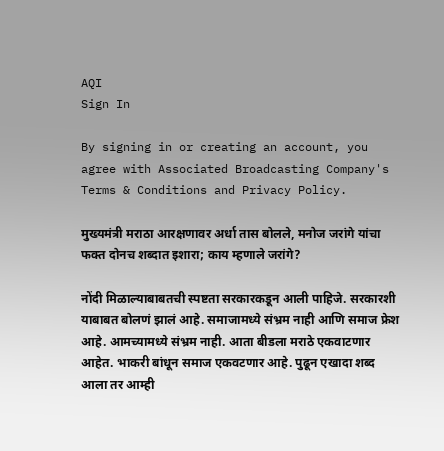AQI
Sign In

By signing in or creating an account, you agree with Associated Broadcasting Company's Terms & Conditions and Privacy Policy.

मुख्यमंत्री मराठा आरक्षणावर अर्धा तास बोलले, मनोज जरांगे यांचा फक्त दोनच शब्दात इशारा; काय म्हणाले जरांगे?

नोंदी मिळाल्याबाबतची स्पष्टता सरकारकडून आली पाहिजे. सरकारशी याबाबत बोलणं झालं आहे. समाजामध्ये संभ्रम नाही आणि समाज फ्रेश आहे. आमच्यामध्ये संभ्रम नाही. आता बीडला मराठे एकवाटणार आहेत. भाकरी बांधून समाज एकवटणार आहे. पुढून एखादा शब्द आला तर आम्ही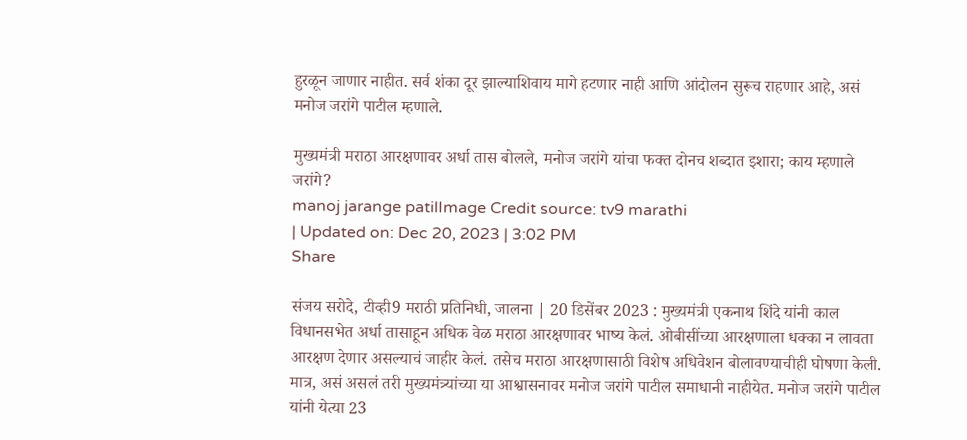हुरळून जाणार नाहीत. सर्व शंका दूर झाल्याशिवाय मागे हटणार नाही आणि आंदोलन सुरूच राहणार आहे, असं मनोज जरांगे पाटील म्हणाले.

मुख्यमंत्री मराठा आरक्षणावर अर्धा तास बोलले, मनोज जरांगे यांचा फक्त दोनच शब्दात इशारा; काय म्हणाले जरांगे?
manoj jarange patilImage Credit source: tv9 marathi
| Updated on: Dec 20, 2023 | 3:02 PM
Share

संजय सरोदे, टीव्ही9 मराठी प्रतिनिधी, जालना | 20 डिसेंबर 2023 : मुख्यमंत्री एकनाथ शिंदे यांनी काल विधानसभेत अर्धा तासाहून अधिक वेळ मराठा आरक्षणावर भाष्य केलं. ओबीसींच्या आरक्षणाला धक्का न लावता आरक्षण देणार असल्याचं जाहीर केलं. तसेच मराठा आरक्षणासाठी विशेष अधिवेशन बोलावण्याचीही घोषणा केली. मात्र, असं असलं तरी मुख्यमंत्र्यांच्या या आश्वासनावर मनोज जरांगे पाटील समाधानी नाहीयेत. मनोज जरांगे पाटील यांनी येत्या 23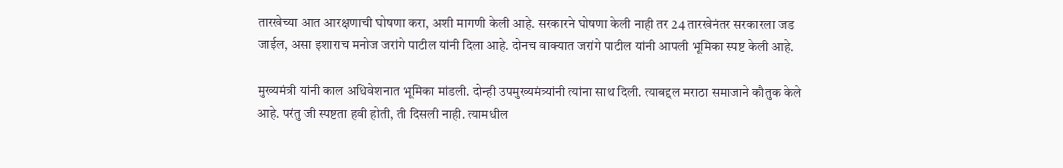तारखेच्या आत आरक्षणाची घोषणा करा, अशी मागणी केली आहे. सरकारने घोषणा केली नाही तर 24 तारखेनंतर सरकारला जड जाईल, असा इशाराच मनोज जरांगे पाटील यांनी दिला आहे. दोनच वाक्यात जरांगे पाटील यांनी आपली भूमिका स्पष्ट केली आहे.

मुख्यमंत्री यांनी काल अधिवेशनात भूमिका मांडली. दोन्ही उपमुख्यमंत्र्यांनी त्यांना साथ दिली. त्याबद्दल मराठा समाजाने कौतुक केले आहे. परंतु जी स्पष्टता हवी होती, ती दिसली नाही. त्यामधील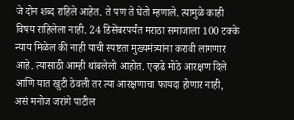जे दोन शब्द राहिले आहेत. ते पण ते घेतो म्हणाले. त्यामुळे काही विषय राहिलेला नाही. 24 डिसेंबरपर्यंत मराठा समाजाला 100 टक्के न्याय मिळेल की नाही याची स्पष्टता मुख्यमंत्र्यांना करावी लागणार आहे. त्यासाठी आम्ही थांबलेलो आहोत. एव्हढे मोठे आरक्षण दिले आणि यात खुटी ठेवली तर त्या आरक्षणाचा फायदा होणार नाही, असं मनोज जरांगे पाटील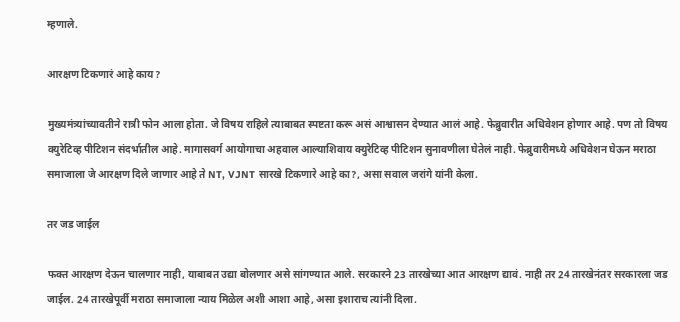म्हणाले.

आरक्षण टिकणारं आहे काय?

मुख्यमंत्र्यांच्यावतीने रात्री फोन आला होता. जे विषय राहिले त्याबाबत स्पष्टता करू असं आश्वासन देण्यात आलं आहे. फेब्रुवारीत अधिवेशन होणार आहे. पण तो विषय क्युरेटिव्ह पीटिशन संदर्भातील आहे. मागासवर्ग आयोगाचा अहवाल आल्याशिवाय क्युरेटिव्ह पीटिशन सुनावणीला घेतेलं नाही. फेब्रुवारीमध्ये अधिवेशन घेऊन मराठा समाजाला जे आरक्षण दिले जाणार आहे ते NT, VJNT सारखे टिकणारे आहे का?, असा सवाल जरांगे यांनी केला.

तर जड जाईल

फक्त आरक्षण देऊन चालणार नाही, याबाबत उद्या बोलणार असे सांगण्यात आले. सरकारने 23 तारखेच्या आत आरक्षण द्यावं. नाही तर 24 तारखेनंतर सरकारला जड जाईल. 24 तारखेपूर्वी मराठा समाजाला न्याय मिळेल अशी आशा आहे, असा इशाराच त्यांनी दिला.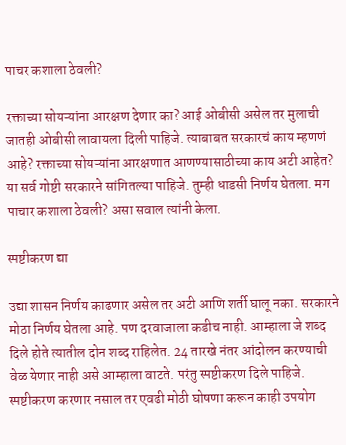पाचर कशाला ठेवली?

रक्ताच्या सोयऱ्यांना आरक्षण देणार का? आई ओबीसी असेल तर मुलाची जातही ओबीसी लावायला दिली पाहिजे. त्याबाबत सरकारचं काय म्हणणं आहे? रक्ताच्या सोयऱ्यांना आरक्षणात आणण्यासाठीच्या काय अटी आहेत? या सर्व गोष्टी सरकारने सांगितल्या पाहिजे. तुम्ही धाडसी निर्णय घेतला. मग पाचार कशाला ठेवली? असा सवाल त्यांनी केला.

स्पष्टीकरण द्या

उद्या शासन निर्णय काढणार असेल तर अटी आणि शर्ती घालू नका. सरकारने मोठा निर्णय घेतला आहे. पण दरवाजाला कडीच नाही. आम्हाला जे शब्द दिले होते त्यातील दोन शब्द राहिलेत. 24 तारखे नंतर आंदोलन करण्याची वेळ येणार नाही असे आम्हाला वाटते. परंतु स्पष्टीकरण दिले पाहिजे. स्पष्टीकरण करणार नसाल तर एवढी मोठी घोषणा करून काही उपयोग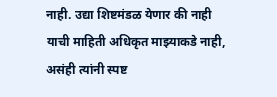नाही. उद्या शिष्टमंडळ येणार की नाही याची माहिती अधिकृत माझ्याकडे नाही, असंही त्यांनी स्पष्ट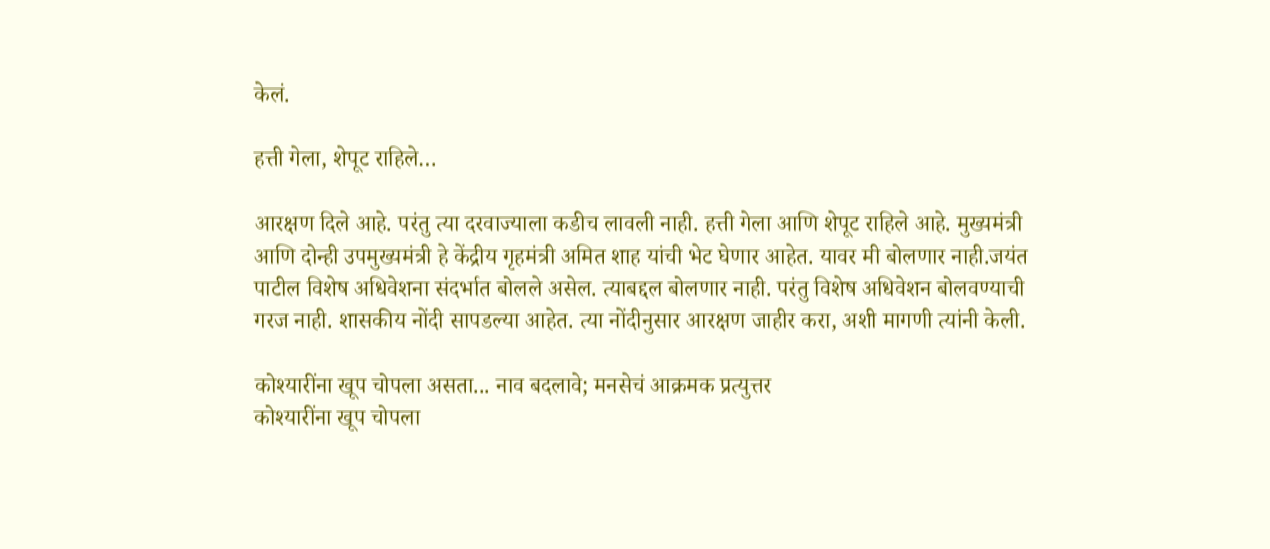केलं.

हत्ती गेला, शेपूट राहिले…

आरक्षण दिले आहे. परंतु त्या दरवाज्याला कडीच लावली नाही. हत्ती गेला आणि शेपूट राहिले आहे. मुख्यमंत्री आणि दोन्ही उपमुख्यमंत्री हे केंद्रीय गृहमंत्री अमित शाह यांची भेट घेणार आहेत. यावर मी बोलणार नाही.जयंत पाटील विशेष अधिवेशना संदर्भात बोलले असेल. त्याबद्दल बोलणार नाही. परंतु विशेष अधिवेशन बोलवण्याची गरज नाही. शासकीय नोंदी सापडल्या आहेत. त्या नोंदीनुसार आरक्षण जाहीर करा, अशी मागणी त्यांनी केली.

कोश्यारींना खूप चोपला असता... नाव बदलावे; मनसेचं आक्रमक प्रत्युत्तर
कोश्यारींना खूप चोपला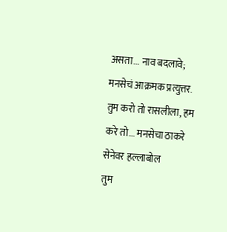असता... नाव बदलावे; मनसेचं आक्रमक प्रत्युत्तर.
तुम करो तो रासलीला, हम करे तो... मनसेचा ठाकरे सेनेवर हल्लाबोल
तुम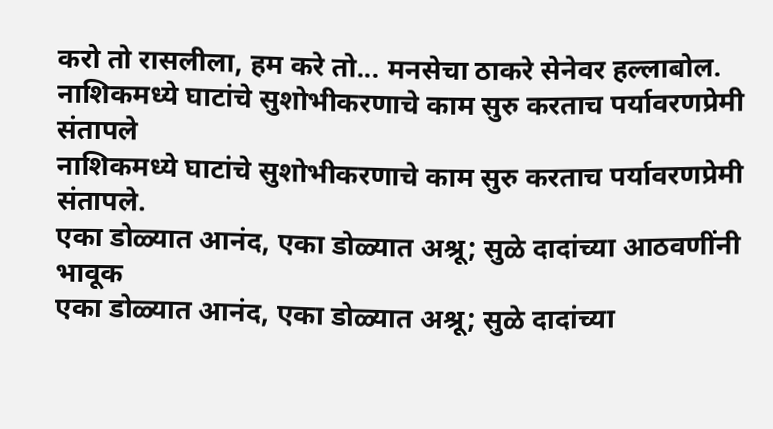करो तो रासलीला, हम करे तो... मनसेचा ठाकरे सेनेवर हल्लाबोल.
नाशिकमध्ये घाटांचे सुशोभीकरणाचे काम सुरु करताच पर्यावरणप्रेमी संतापले
नाशिकमध्ये घाटांचे सुशोभीकरणाचे काम सुरु करताच पर्यावरणप्रेमी संतापले.
एका डोळ्यात आनंद, एका डोळ्यात अश्रू; सुळे दादांच्या आठवणींनी भावूक
एका डोळ्यात आनंद, एका डोळ्यात अश्रू; सुळे दादांच्या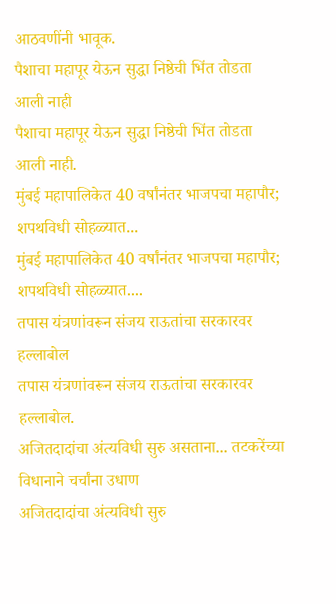आठवणींनी भावूक.
पैशाचा महापूर येऊन सुद्धा निष्ठेची भिंत तोडता आली नाही
पैशाचा महापूर येऊन सुद्धा निष्ठेची भिंत तोडता आली नाही.
मुंबई महापालिकेत 40 वर्षांनंतर भाजपचा महापौर; शपथविधी सोहळ्यात...
मुंबई महापालिकेत 40 वर्षांनंतर भाजपचा महापौर; शपथविधी सोहळ्यात....
तपास यंत्रणांवरून संजय राऊतांचा सरकारवर हल्लाबोल
तपास यंत्रणांवरून संजय राऊतांचा सरकारवर हल्लाबोल.
अजितदादांचा अंत्यविधी सुरु असताना... तटकरेंच्या विधानाने चर्चांना उधाण
अजितदादांचा अंत्यविधी सुरु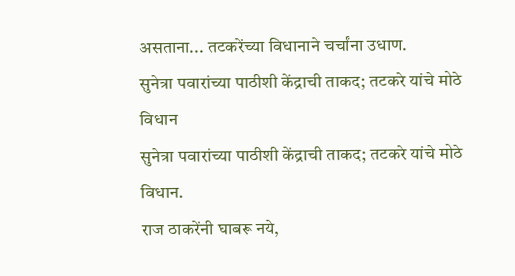असताना... तटकरेंच्या विधानाने चर्चांना उधाण.
सुनेत्रा पवारांच्या पाठीशी केंद्राची ताकद; तटकरे यांचे मोठे विधान
सुनेत्रा पवारांच्या पाठीशी केंद्राची ताकद; तटकरे यांचे मोठे विधान.
राज ठाकरेंनी घाबरू नये,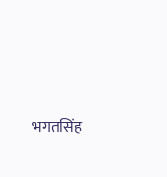भगतसिंह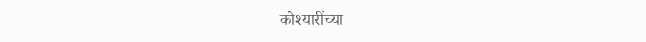कोश्यारींच्या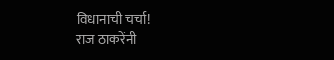विधानाची चर्चा!
राज ठाकरेंनी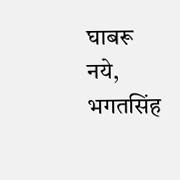घाबरू नये, भगतसिंह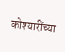कोश्यारींच्या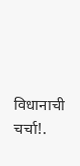विधानाची चर्चा!.